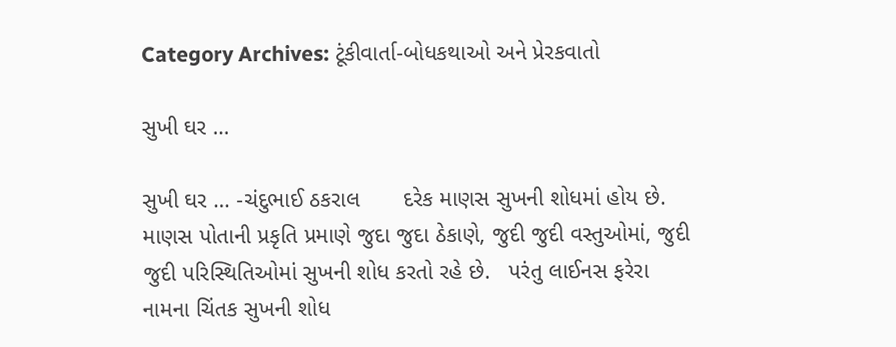Category Archives: ટૂંકીવાર્તા-બોધકથાઓ અને પ્રેરકવાતો

સુખી ઘર …

સુખી ઘર … -ચંદુભાઈ ઠકરાલ       દરેક માણસ સુખની શોધમાં હોય છે. માણસ પોતાની પ્રકૃતિ પ્રમાણે જુદા જુદા ઠેકાણે, જુદી જુદી વસ્તુઓમાં, જુદી જુદી પરિસ્થિતિઓમાં સુખની શોધ કરતો રહે છે.   પરંતુ લાઈનસ ફરેરા નામના ચિંતક સુખની શોધ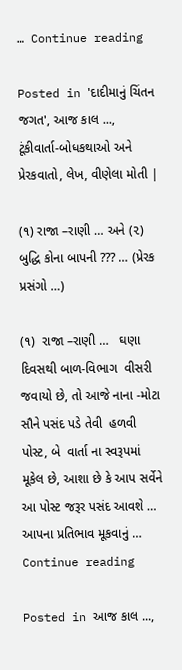… Continue reading

Posted in 'દાદીમાનું ચિંતન જગત', આજ કાલ ..., ટૂંકીવાર્તા-બોધકથાઓ અને પ્રેરકવાતો, લેખ, વીણેલા મોતી |

(૧) રાજા –રાણી … અને (૨) બુદ્ધિ કોના બાપની ??? … (પ્રેરક પ્રસંગો …)

(૧)  રાજા –રાણી …   ઘણા દિવસથી બાળ-વિભાગ  વીસરી જવાયો છે, તો આજે નાના -મોટા સૌને પસંદ પડે તેવી  હળવી  પોસ્ટ, બે  વાર્તા ના સ્વરૂપમાં મૂકેલ છે, આશા છે કે આપ સર્વેને આ પોસ્ટ જરૂર પસંદ આવશે … આપના પ્રતિભાવ મૂકવાનું … Continue reading

Posted in આજ કાલ ...,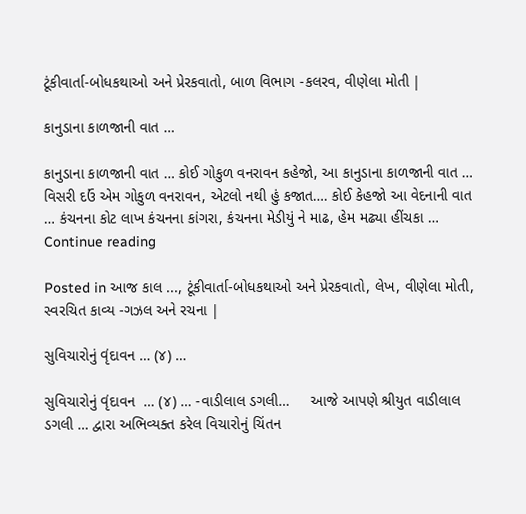ટૂંકીવાર્તા-બોધકથાઓ અને પ્રેરકવાતો, બાળ વિભાગ -કલરવ, વીણેલા મોતી |

કાનુડાના કાળજાની વાત …

કાનુડાના કાળજાની વાત … કોઈ ગોકુળ વનરાવન કહેજો, આ કાનુડાના કાળજાની વાત … વિસરી દઉં એમ ગોકુળ વનરાવન, એટલો નથી હું કજાત…. કોઈ કેહજો આ વેદનાની વાત … કંચનના કોટ લાખ કંચનના કાંગરા, કંચનના મેડીયું ને માઢ, હેમ મઢ્યા હીંચકા … Continue reading

Posted in આજ કાલ ..., ટૂંકીવાર્તા-બોધકથાઓ અને પ્રેરકવાતો, લેખ, વીણેલા મોતી, સ્વરચિત કાવ્ય -ગઝલ અને રચના |

સુવિચારોનું વૃંદાવન … (૪) …

સુવિચારોનું વૃંદાવન  … (૪) … -વાડીલાલ ડગલી…     આજે આપણે શ્રીયુત વાડીલાલ ડગલી … દ્વારા અભિવ્યક્ત કરેલ વિચારોનું ચિંતન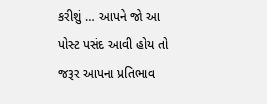કરીશું … આપને જો આ પોસ્ટ પસંદ આવી હોય તો જરૂર આપના પ્રતિભાવ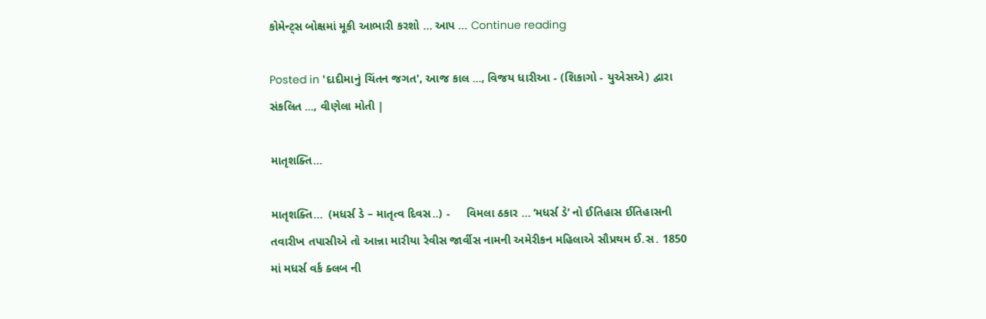કોમેન્ટ્સ બોક્ષમાં મૂકી આભારી કરશો … આપ … Continue reading

Posted in 'દાદીમાનું ચિંતન જગત', આજ કાલ ..., વિજય ધારીઆ - (શિકાગો - યુએસએ) દ્વારા સંકલિત ..., વીણેલા મોતી |

માતૃશક્તિ…

માતૃશક્તિ…  (મધર્સ ડે – માતૃત્વ દિવસ..) -     વિમલા ઠકાર … ‘મધર્સ ડે’ નો ઈતિહાસ ઈતિહાસની તવારીખ તપાસીએ તો આન્ના મારીયા રેવીસ જાર્વીસ નામની અમેરીકન મહિલાએ સૌપ્રથમ ઈ.સ. 1850 માં મધર્સ વર્ક ક્લબ ની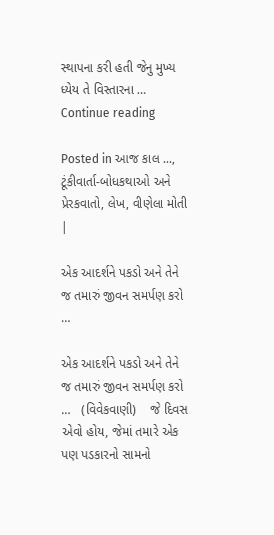સ્થાપના કરી હતી જેનુ મુખ્ય ધ્યેય તે વિસ્તારના … Continue reading

Posted in આજ કાલ ..., ટૂંકીવાર્તા-બોધકથાઓ અને પ્રેરકવાતો, લેખ, વીણેલા મોતી |

એક આદર્શને પકડો અને તેને જ તમારું જીવન સમર્પણ કરો …

એક આદર્શને પકડો અને તેને જ તમારું જીવન સમર્પણ કરો …   (વિવેકવાણી)    જે દિવસ એવો હોય, જેમાં તમારે એક પણ પડકારનો સામનો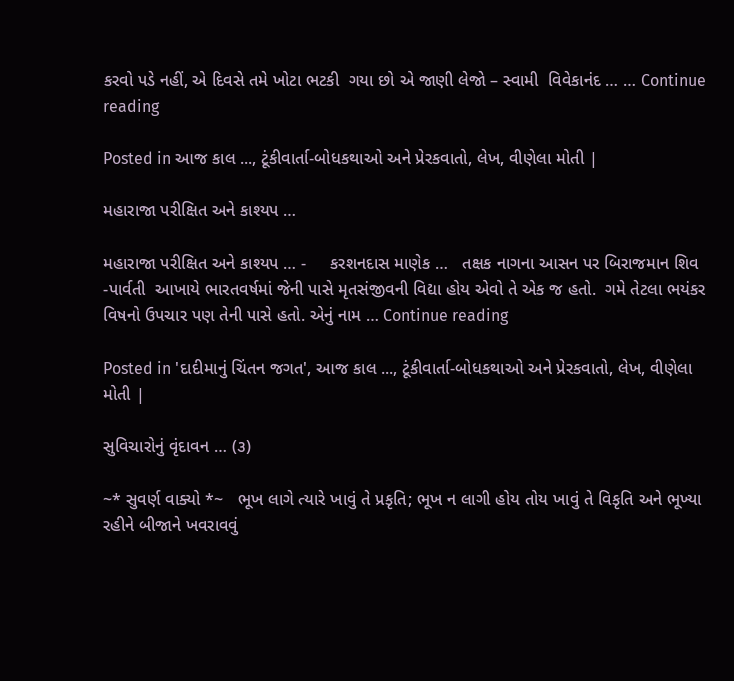કરવો પડે નહીં, એ દિવસે તમે ખોટા ભટકી  ગયા છો એ જાણી લેજો – સ્વામી  વિવેકાનંદ … … Continue reading

Posted in આજ કાલ ..., ટૂંકીવાર્તા-બોધકથાઓ અને પ્રેરકવાતો, લેખ, વીણેલા મોતી |

મહારાજા પરીક્ષિત અને કાશ્યપ …

મહારાજા પરીક્ષિત અને કાશ્યપ … -     કરશનદાસ માણેક …   તક્ષક નાગના આસન પર બિરાજમાન શિવ -પાર્વતી  આખાયે ભારતવર્ષમાં જેની પાસે મૃતસંજીવની વિદ્યા હોય એવો તે એક જ હતો.  ગમે તેટલા ભયંકર વિષનો ઉપચાર પણ તેની પાસે હતો. એનું નામ … Continue reading

Posted in 'દાદીમાનું ચિંતન જગત', આજ કાલ ..., ટૂંકીવાર્તા-બોધકથાઓ અને પ્રેરકવાતો, લેખ, વીણેલા મોતી |

સુવિચારોનું વૃંદાવન … (૩)

~* સુવર્ણ વાક્યો *~   ભૂખ લાગે ત્યારે ખાવું તે પ્રકૃતિ; ભૂખ ન લાગી હોય તોય ખાવું તે વિકૃતિ અને ભૂખ્યા રહીને બીજાને ખવરાવવું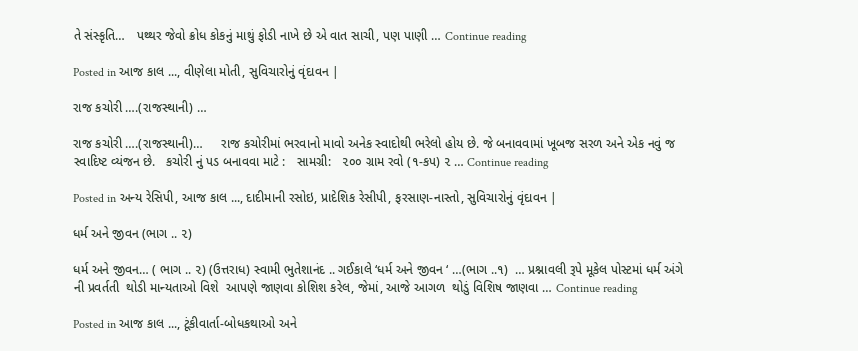તે સંસ્કૃતિ…   પથ્થર જેવો ક્રોધ કોકનું માથું ફોડી નાખે છે એ વાત સાચી, પણ પાણી … Continue reading

Posted in આજ કાલ ..., વીણેલા મોતી, સુવિચારોનું વૃંદાવન |

રાજ કચોરી ….(રાજસ્થાની) …

રાજ કચોરી ….(રાજસ્થાની)…     રાજ કચોરીમાં ભરવાનો માવો અનેક સ્વાદોથી ભરેલો હોય છે. જે બનાવવામાં ખૂબજ સરળ અને એક નવું જ સ્વાદિષ્ટ વ્યંજન છે.   કચોરી નું પડ બનાવવા માટે :   સામગ્રી:   ૨૦૦ ગ્રામ રવો (૧-કપ) ૨ … Continue reading

Posted in અન્ય રેસિપી, આજ કાલ ..., દાદીમાની રસોઇ, પ્રાદેશિક રેસીપી, ફરસાણ-નાસ્તો, સુવિચારોનું વૃંદાવન |

ધર્મ અને જીવન (ભાગ .. ૨)

ધર્મ અને જીવન… ( ભાગ .. ૨) (ઉત્તરાધ) સ્વામી ભુતેશાનંદ .. ગઈકાલે ‘ધર્મ અને જીવન ‘ …(ભાગ ..૧)  … પ્રશ્નાવલી રૂપે મૂકેલ પોસ્ટમાં ધર્મ અંગે ની પ્રવર્તતી  થોડી માન્યતાઓ વિશે  આપણે જાણવા કોશિશ કરેલ, જેમાં, આજે આગળ  થોડું વિશિષ જાણવા … Continue reading

Posted in આજ કાલ ..., ટૂંકીવાર્તા-બોધકથાઓ અને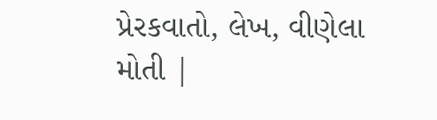પ્રેરકવાતો, લેખ, વીણેલા મોતી |